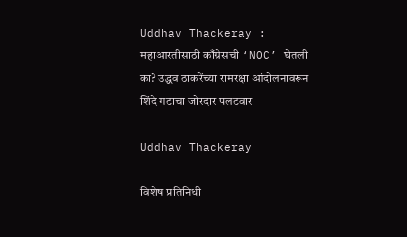Uddhav Thackeray : महाआरतीसाठी काँग्रेसची ‘NOC’ घेतली का? उद्धव ठाकरेंच्या रामरक्षा आंदोलनावरून शिंदे गटाचा जोरदार पलटवार

Uddhav Thackeray

विशेष प्रतिनिधी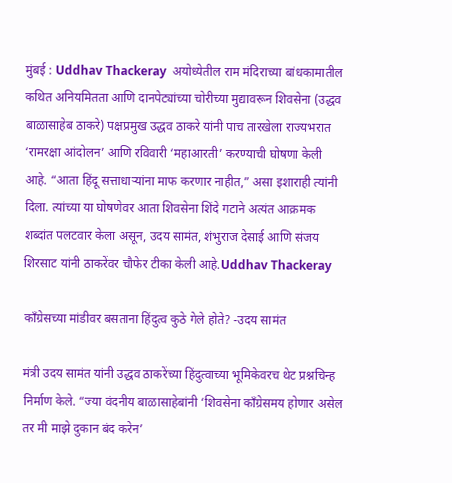मुंबई : Uddhav Thackeray  अयोध्येतील राम मंदिराच्या बांधकामातील कथित अनियमितता आणि दानपेट्यांच्या चोरीच्या मुद्यावरून शिवसेना (उद्धव बाळासाहेब ठाकरे) पक्षप्रमुख उद्धव ठाकरे यांनी पाच तारखेला राज्यभरात ‘रामरक्षा आंदोलन’ आणि रविवारी ‘महाआरती’ करण्याची घोषणा केली आहे. “आता हिंदू सत्ताधाऱ्यांना माफ करणार नाहीत,” असा इशाराही त्यांनी दिला. त्यांच्या या घोषणेवर आता शिवसेना शिंदे गटाने अत्यंत आक्रमक शब्दांत पलटवार केला असून, उदय सामंत, शंभुराज देसाई आणि संजय शिरसाट यांनी ठाकरेंवर चौफेर टीका केली आहे.Uddhav Thackeray

काँग्रेसच्या मांडीवर बसताना हिंदुत्व कुठे गेले होते? -उदय सामंत

मंत्री उदय सामंत यांनी उद्धव ठाकरेंच्या हिंदुत्वाच्या भूमिकेवरच थेट प्रश्नचिन्ह निर्माण केले. “ज्या वंदनीय बाळासाहेबांनी ‘शिवसेना काँग्रेसमय होणार असेल तर मी माझे दुकान बंद करेन’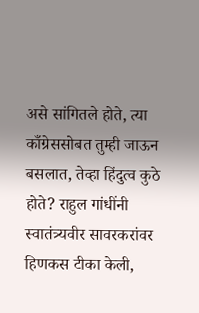असे सांगितले होते, त्या काँग्रेससोबत तुम्ही जाऊन बसलात, तेव्हा हिंदुत्व कुठे होते? राहुल गांधींनी स्वातंत्र्यवीर सावरकरांवर हिणकस टीका केली,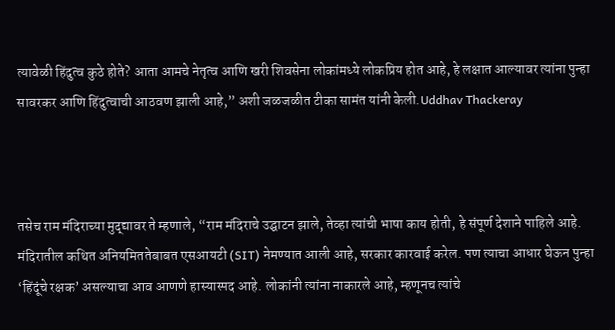त्यावेळी हिंदुत्व कुठे होते? आता आमचे नेतृत्व आणि खरी शिवसेना लोकांमध्ये लोकप्रिय होत आहे, हे लक्षात आल्यावर त्यांना पुन्हा सावरकर आणि हिंदुत्वाची आठवण झाली आहे,” अशी जळजळीत टीका सामंत यांनी केली.Uddhav Thackeray



तसेच राम मंदिराच्या मुद्द्यावर ते म्हणाले, “राम मंदिराचे उद्घाटन झाले, तेव्हा त्यांची भाषा काय होती, हे संपूर्ण देशाने पाहिले आहे. मंदिरातील कथित अनियमिततेबाबत एसआयटी (SIT) नेमण्यात आली आहे, सरकार कारवाई करेल. पण त्याचा आधार घेऊन पुन्हा ‘हिंदूंचे रक्षक’ असल्याचा आव आणणे हास्यास्पद आहे. लोकांनी त्यांना नाकारले आहे, म्हणूनच त्यांचे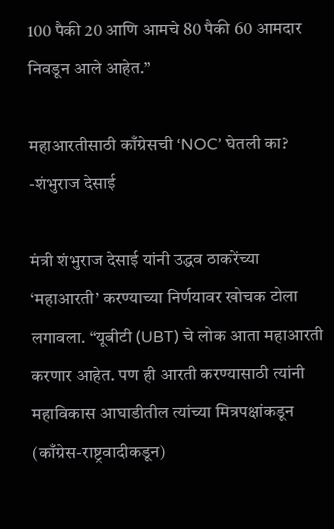100 पैकी 20 आणि आमचे 80 पैकी 60 आमदार निवडून आले आहेत.”

महाआरतीसाठी काँग्रेसची ‘NOC’ घेतली का? -शंभुराज देसाई

मंत्री शंभुराज देसाई यांनी उद्धव ठाकरेंच्या ‘महाआरती’ करण्याच्या निर्णयावर खोचक टोला लगावला. “यूबीटी (UBT) चे लोक आता महाआरती करणार आहेत. पण ही आरती करण्यासाठी त्यांनी महाविकास आघाडीतील त्यांच्या मित्रपक्षांकडून (काँग्रेस-राष्ट्रवादीकडून)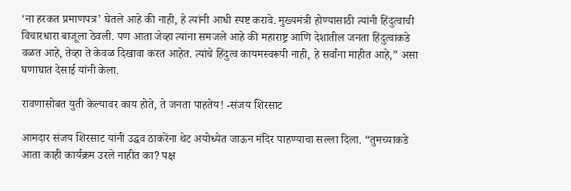‘ना हरकत प्रमाणपत्र’ घेतले आहे की नाही, हे त्यांनी आधी स्पष्ट करावे. मुख्यमंत्री होण्यासाठी त्यांनी हिंदुत्वाची विचारधारा बाजूला ठेवली. पण आता जेव्हा त्यांना समजले आहे की महाराष्ट्र आणि देशातील जनता हिंदुत्वाकडे वळत आहे, तेव्हा ते केवळ दिखावा करत आहेत. त्यांचे हिंदुत्व कायमस्वरूपी नाही, हे सर्वांना माहीत आहे,” असा घणाघात देसाई यांनी केला.

रावणासोबत युती केल्यावर काय होते, ते जनता पाहतेय! -संजय शिरसाट

आमदार संजय शिरसाट यांनी उद्धव ठाकरेंना थेट अयोध्येत जाऊन मंदिर पाहण्याचा सल्ला दिला. “तुमच्याकडे आता काही कार्यक्रम उरले नाहीत का? पक्ष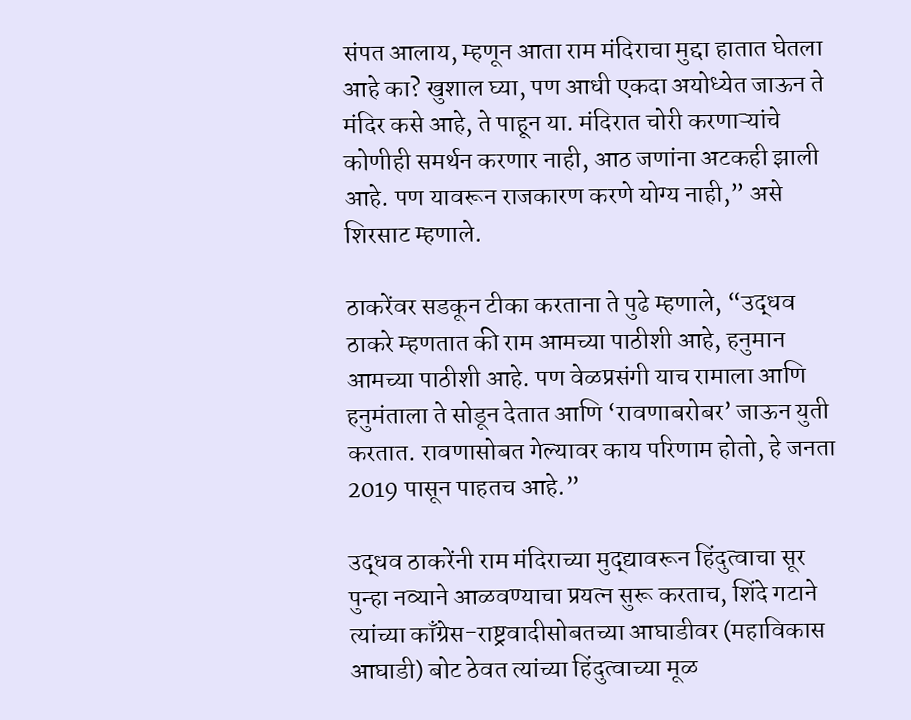संपत आलाय, म्हणून आता राम मंदिराचा मुद्दा हातात घेतला आहे का? खुशाल घ्या, पण आधी एकदा अयोध्येत जाऊन ते मंदिर कसे आहे, ते पाहून या. मंदिरात चोरी करणाऱ्यांचे कोणीही समर्थन करणार नाही, आठ जणांना अटकही झाली आहे. पण यावरून राजकारण करणे योग्य नाही,” असे शिरसाट म्हणाले.

ठाकरेंवर सडकून टीका करताना ते पुढे म्हणाले, “उद्धव ठाकरे म्हणतात की राम आमच्या पाठीशी आहे, हनुमान आमच्या पाठीशी आहे. पण वेळप्रसंगी याच रामाला आणि हनुमंताला ते सोडून देतात आणि ‘रावणाबरोबर’ जाऊन युती करतात. रावणासोबत गेल्यावर काय परिणाम होतो, हे जनता 2019 पासून पाहतच आहे.”

उद्धव ठाकरेंनी राम मंदिराच्या मुद्द्यावरून हिंदुत्वाचा सूर पुन्हा नव्याने आळवण्याचा प्रयत्न सुरू करताच, शिंदे गटाने त्यांच्या काँग्रेस-राष्ट्रवादीसोबतच्या आघाडीवर (महाविकास आघाडी) बोट ठेवत त्यांच्या हिंदुत्वाच्या मूळ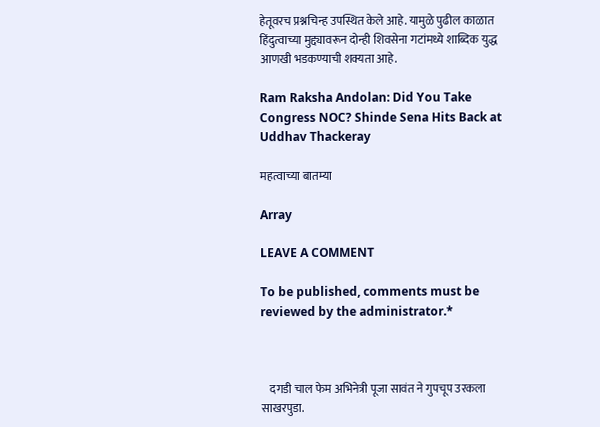हेतूवरच प्रश्नचिन्ह उपस्थित केले आहे. यामुळे पुढील काळात हिंदुत्वाच्या मुद्द्यावरून दोन्ही शिवसेना गटांमध्ये शाब्दिक युद्ध आणखी भडकण्याची शक्यता आहे.

Ram Raksha Andolan: Did You Take Congress NOC? Shinde Sena Hits Back at Uddhav Thackeray

महत्वाच्या बातम्या

Array

LEAVE A COMMENT

To be published, comments must be reviewed by the administrator.*



    दगडी चाल फेम अभिनेत्री पूजा सावंत ने गुपचूप उरकला साखरपुडा.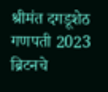श्रीमंत दगडूशेठ गणपती 2023 ब्रिटनचे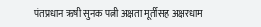पंतप्रधान ऋषी सुनक पत्नी अक्षता मूर्तीसह अक्षरधाम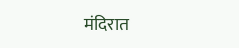मंदिरात